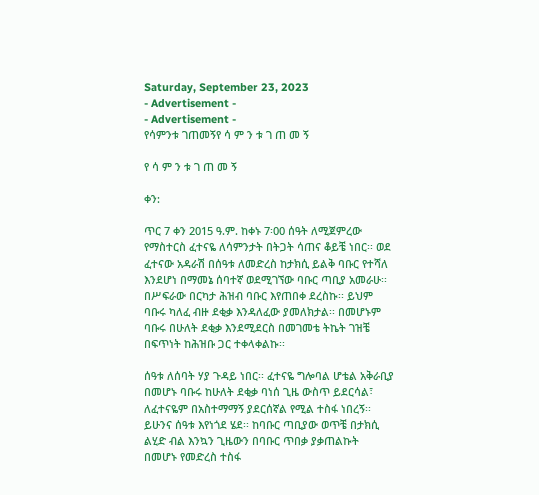Saturday, September 23, 2023
- Advertisement -
- Advertisement -
የሳምንቱ ገጠመኝየ ሳ ም ን ቱ ገ ጠ መ ኝ

የ ሳ ም ን ቱ ገ ጠ መ ኝ

ቀን:

ጥር 7 ቀን 2015 ዓ.ም. ከቀኑ 7፡00 ሰዓት ለሚጀምረው የማስተርስ ፈተናዬ ለሳምንታት በትጋት ሳጠና ቆይቼ ነበር፡፡ ወደ ፈተናው አዳራሽ በሰዓቱ ለመድረስ ከታክሲ ይልቅ ባቡር የተሻለ እንደሆነ በማመኔ ሰባተኛ ወደሚገኘው ባቡር ጣቢያ አመራሁ፡፡ በሥፍራው በርካታ ሕዝብ ባቡር እየጠበቀ ደረስኩ፡፡ ይህም ባቡሩ ካለፈ ብዙ ደቂቃ እንዳለፈው ያመለክታል፡፡ በመሆኑም ባቡሩ በሁለት ደቂቃ እንደሚደርስ በመገመቴ ትኬት ገዝቼ በፍጥነት ከሕዝቡ ጋር ተቀላቀልኩ፡፡

ሰዓቱ ለሰባት ሃያ ጉዳይ ነበር፡፡ ፈተናዬ ግሎባል ሆቴል አቅራቢያ በመሆኑ ባቡሩ ከሁለት ደቂቃ ባነሰ ጊዜ ውስጥ ይደርሳል፣ ለፈተናዬም በአስተማማኝ ያደርሰኛል የሚል ተስፋ ነበረኝ፡፡ ይሁንና ሰዓቱ እየነጎደ ሄደ፡፡ ከባቡር ጣቢያው ወጥቼ በታክሲ ልሂድ ብል እንኳን ጊዜውን በባቡር ጥበቃ ያቃጠልኩት በመሆኑ የመድረስ ተስፋ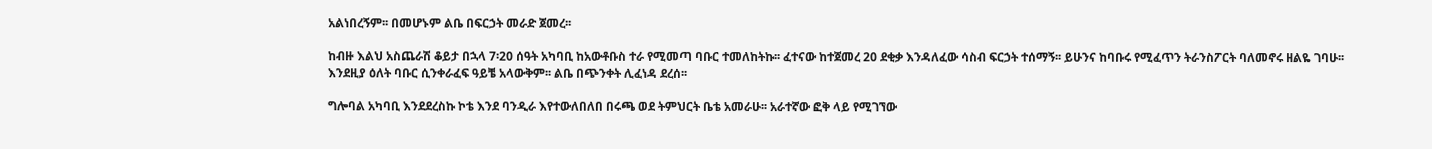አልነበረኝም፡፡ በመሆኑም ልቤ በፍርኃት መራድ ጀመረ፡፡

ከብዙ እልህ አስጨራሽ ቆይታ በኋላ 7፡20 ሰዓት አካባቢ ከአውቶቡስ ተራ የሚመጣ ባቡር ተመለከትኩ፡፡ ፈተናው ከተጀመረ 20 ደቂቃ እንዳለፈው ሳስብ ፍርኃት ተሰማኝ፡፡ ይሁንና ከባቡሩ የሚፈጥን ትራንስፖርት ባለመኖሩ ዘልዬ ገባሁ፡፡ እንደዚያ ዕለት ባቡር ሲንቀራፈፍ ዓይቼ አላውቅም፡፡ ልቤ በጭንቀት ሊፈነዳ ደረሰ፡፡

ግሎባል አካባቢ እንደደረስኩ ኮቴ እንደ ባንዲራ እየተውለበለበ በሩጫ ወደ ትምህርት ቤቴ አመራሁ፡፡ አራተኛው ፎቅ ላይ የሚገኘው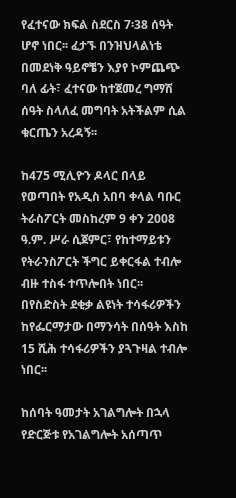የፈተናው ክፍል ስደርስ 7፡38 ሰዓት ሆኖ ነበር፡፡ ፈታኙ በንዝህላልነቴ በመደነቅ ዓይኖቼን እያየ ኮምጨጭ ባለ ፊት፣ ፈተናው ከተጀመረ ግማሽ ሰዓት ስላለፈ መግባት አትችልም ሲል ቁርጤን አረዳኝ፡፡

ከ475 ሚሊዮን ዶላር በላይ የወጣበት የአዲስ አበባ ቀላል ባቡር ትራስፖርት መስከረም 9 ቀን 2008 ዓ.ም. ሥራ ሲጀምር፣ የከተማይቱን የትራንስፖርት ችግር ይቀርፋል ተብሎ ብዙ ተስፋ ተጥሎበት ነበር፡፡  በየስድስት ደቂቃ ልዩነት ተሳፋሪዎችን ከየፌርማታው በማንሳት በሰዓት እስከ 15 ሺሕ ተሳፋሪዎችን ያጓጉዛል ተብሎ ነበር፡፡

ከሰባት ዓመታት አገልግሎት በኋላ የድርጅቱ የአገልግሎት አሰጣጥ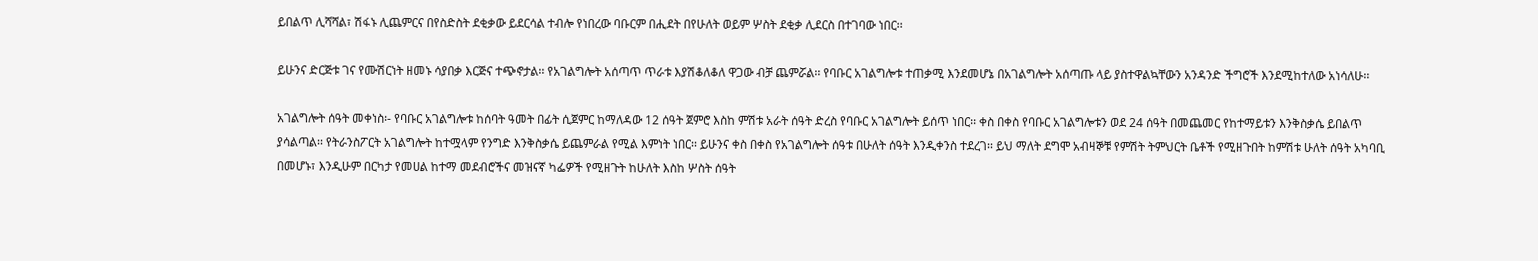ይበልጥ ሊሻሻል፣ ሽፋኑ ሊጨምርና በየስድስት ደቂቃው ይደርሳል ተብሎ የነበረው ባቡርም በሒደት በየሁለት ወይም ሦስት ደቂቃ ሊደርስ በተገባው ነበር፡፡

ይሁንና ድርጅቱ ገና የሙሽርነት ዘመኑ ሳያበቃ እርጅና ተጭኖታል፡፡ የአገልግሎት አሰጣጥ ጥራቱ እያሽቆለቆለ ዋጋው ብቻ ጨምሯል፡፡ የባቡር አገልግሎቱ ተጠቃሚ እንደመሆኔ በአገልግሎት አሰጣጡ ላይ ያስተዋልኳቸውን አንዳንድ ችግሮች እንደሚከተለው አነሳለሁ፡፡

አገልግሎት ሰዓት መቀነስ፡- የባቡር አገልግሎቱ ከሰባት ዓመት በፊት ሲጀምር ከማለዳው 12 ሰዓት ጀምሮ እስከ ምሽቱ አራት ሰዓት ድረስ የባቡር አገልግሎት ይሰጥ ነበር፡፡ ቀስ በቀስ የባቡር አገልግሎቱን ወደ 24 ሰዓት በመጨመር የከተማይቱን እንቅስቃሴ ይበልጥ ያሳልጣል፡፡ የትራንስፖርት አገልግሎት ከተሟላም የንግድ እንቅስቃሴ ይጨምራል የሚል እምነት ነበር፡፡ ይሁንና ቀስ በቀስ የአገልግሎት ሰዓቱ በሁለት ሰዓት እንዲቀንስ ተደረገ፡፡ ይህ ማለት ደግሞ አብዛኞቹ የምሽት ትምህርት ቤቶች የሚዘጉበት ከምሽቱ ሁለት ሰዓት አካባቢ በመሆኑ፣ እንዲሁም በርካታ የመሀል ከተማ መደብሮችና መዝናኛ ካፌዎች የሚዘጉት ከሁለት እስከ ሦስት ሰዓት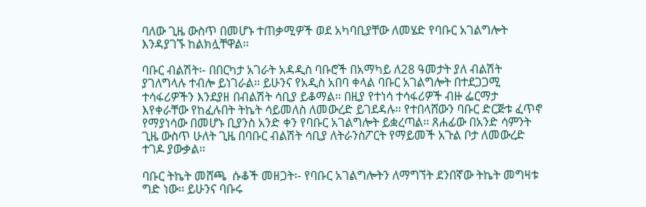ባለው ጊዜ ውስጥ በመሆኑ ተጠቃሚዎች ወደ አካባቢያቸው ለመሄድ የባቡር አገልግሎት እንዳያገኙ ከልክሏቸዋል፡፡

ባቡር ብልሽት፡- በበርካታ አገራት አዳዲስ ባቡሮች በአማካይ ለ28 ዓመታት ያለ ብልሽት ያገለግላሉ ተብሎ ይነገራል፡፡ ይሁንና የአዲስ አበባ ቀላል ባቡር አገልግሎት በተደጋጋሚ ተሳፋሪዎችን እንደያዘ በብልሽት ሳቢያ ይቆማል፡፡ በዚያ የተነሳ ተሳፋሪዎች ብዙ ፌርማታ እየቀራቸው የከፈሉበት ትኬት ሳይመለስ ለመውረድ ይገደዳሉ፡፡ የተበላሸውን ባቡር ድርጅቱ ፈጥኖ የማያነሳው በመሆኑ ቢያንስ አንድ ቀን የባቡር አገልግሎት ይቋረጣል፡፡ ጸሐፊው በአንድ ሳምንት ጊዜ ውስጥ ሁለት ጊዜ በባቡር ብልሽት ሳቢያ ለትራንስፖርት የማይመች አጉል ቦታ ለመውረድ ተገዶ ያውቃል፡፡

ባቡር ትኬት መሸጫ  ሱቆች መዘጋት፡- የባቡር አገልግሎትን ለማግኘት ደንበኛው ትኬት መግዛቱ ግድ ነው፡፡ ይሁንና ባቡሩ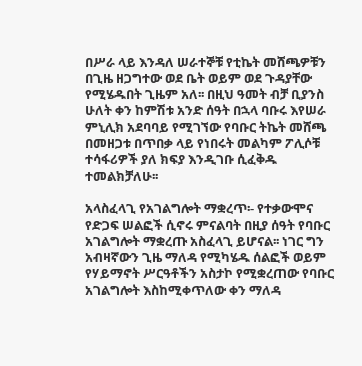በሥራ ላይ እንዳለ ሠራተኞቹ የቲኬት መሸጫዎቹን በጊዜ ዘጋግተው ወደ ቤት ወይም ወደ ጉዳያቸው የሚሄዱበት ጊዜም አለ፡፡ በዚህ ዓመት ብቻ ቢያንስ ሁለት ቀን ከምሽቱ አንድ ሰዓት በኋላ ባቡሩ እየሠራ ምኒሊክ አደባባይ የሚገኘው የባቡር ትኬት መሸጫ በመዘጋቱ በጥበቃ ላይ የነበሩት መልካም ፖሊሶቹ ተሳፋሪዎች ያለ ክፍያ እንዲገቡ ሲፈቅዱ ተመልክቻለሁ፡፡

አላስፈላጊ የአገልግሎት ማቋረጥ፡- የተቃውሞና የድጋፍ ሠልፎች ሲኖሩ ምናልባት በዚያ ሰዓት የባቡር አገልግሎት ማቋረጡ አስፈላጊ ይሆናል፡፡ ነገር ግን አብዛኛውን ጊዜ ማለዳ የሚካሄዱ ሰልፎች ወይም የሃይማኖት ሥርዓቶችን አስታኮ የሚቋረጠው የባቡር አገልግሎት እስከሚቀጥለው ቀን ማለዳ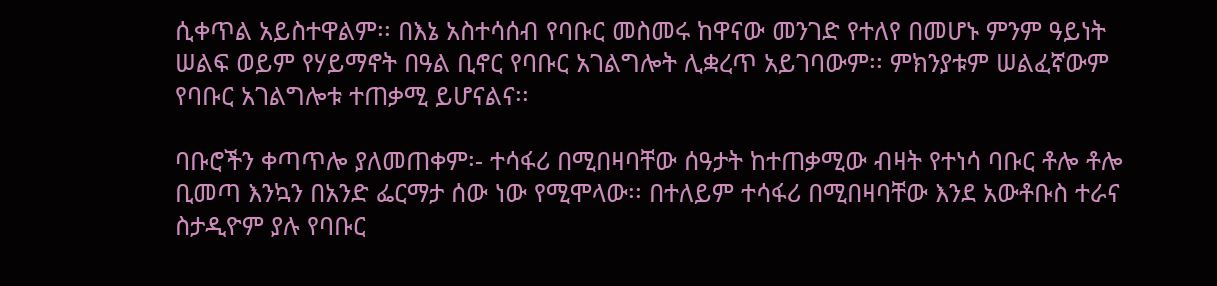ሲቀጥል አይስተዋልም፡፡ በእኔ አስተሳሰብ የባቡር መስመሩ ከዋናው መንገድ የተለየ በመሆኑ ምንም ዓይነት ሠልፍ ወይም የሃይማኖት በዓል ቢኖር የባቡር አገልግሎት ሊቋረጥ አይገባውም፡፡ ምክንያቱም ሠልፈኛውም የባቡር አገልግሎቱ ተጠቃሚ ይሆናልና፡፡

ባቡሮችን ቀጣጥሎ ያለመጠቀም፡- ተሳፋሪ በሚበዛባቸው ሰዓታት ከተጠቃሚው ብዛት የተነሳ ባቡር ቶሎ ቶሎ ቢመጣ እንኳን በአንድ ፌርማታ ሰው ነው የሚሞላው፡፡ በተለይም ተሳፋሪ በሚበዛባቸው እንደ አውቶቡስ ተራና ስታዲዮም ያሉ የባቡር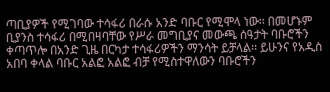ጣቢያዎች የሚገባው ተሳፋሪ በራሱ አንድ ባቡር የሚሞላ ነው፡፡ በመሆኑም ቢያንስ ተሳፋሪ በሚበዛባቸው የሥራ መግቢያና መውጫ ሰዓታት ባቡሮችን ቀጣጥሎ በአንድ ጊዜ በርካታ ተሳፋሪዎችን ማንሳት ይቻላል፡፡ ይሁንና የአዲስ አበባ ቀላል ባቡር አልፎ አልፎ ብቻ የሚስተዋለውን ባቡሮችን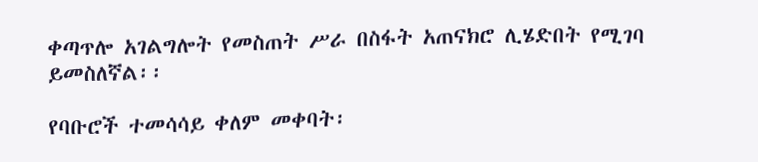ቀጣጥሎ አገልግሎት የመስጠት ሥራ በስፋት አጠናክሮ ሊሄድበት የሚገባ ይመስለኛል፡፡

የባቡሮች ተመሳሳይ ቀለም መቀባት፡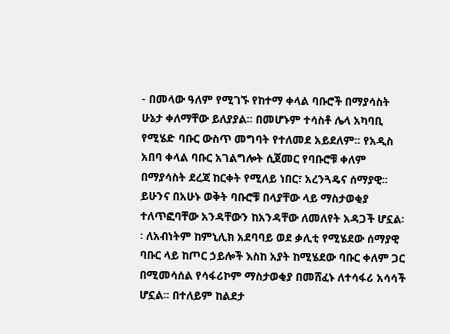- በመላው ዓለም የሚገኙ የከተማ ቀላል ባቡሮች በማያሳስት ሁኔታ ቀለማቸው ይለያያል፡፡ በመሆኑም ተሳስቶ ሌላ አካባቢ የሚሄድ ባቡር ውስጥ መግባት የተለመደ አይደለም፡፡ የአዲስ አበባ ቀላል ባቡር አገልግሎት ሲጀመር የባቡሮቹ ቀለም በማያሳስት ደረጃ ከርቀት የሚለይ ነበር፣ አረንጓዴና ሰማያዊ፡፡ ይሁንና በአሁኑ ወቅት ባቡሮቹ በላያቸው ላይ ማስታወቂያ ተለጥፎባቸው አንዳቸውን ከአንዳቸው ለመለየት አዳጋች ሆኗል፡፡ ለአብነትም ከምኒሊክ አደባባይ ወደ ቃሊቲ የሚሄደው ሰማያዊ ባቡር ላይ ከጦር ኃይሎች እስከ አያት ከሚሄደው ባቡር ቀለም ጋር በሚመሳሰል የሳፋሪኮም ማስታወቂያ በመሸፈኑ ለተሳፋሪ አሳሳች ሆኗል፡፡ በተለይም ከልደታ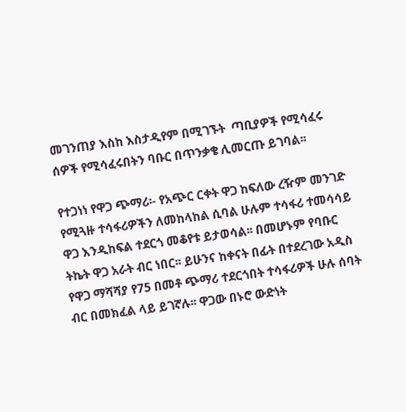መገንጠያ እስከ እስታዲየም በሚገኙት  ጣቢያዎች የሚሳፈሩ ሰዎች የሚሳፈሩበትን ባቡር በጥንቃቄ ሊመርጡ ይገባል፡፡

የተጋነነ የዋጋ ጭማሪ፡- የአጭር ርቀት ዋጋ ከፍለው ረዥም መንገድ የሚጓዙ ተሳፋሪዎችን ለመከላከል ሲባል ሁሉም ተሳፋሪ ተመሳሳይ ዋጋ እንዲከፍል ተደርጎ መቆየቱ ይታወሳል፡፡ በመሆኑም የባቡር ትኬት ዋጋ አራት ብር ነበር፡፡ ይሁንና ከቀናት በፊት በተደረገው አዲስ የዋጋ ማሻሻያ የ75 በመቶ ጭማሪ ተደርጎበት ተሳፋሪዎች ሁሉ ሰባት ብር በመክፈል ላይ ይገኛሉ፡፡ ዋጋው በኑሮ ውድነት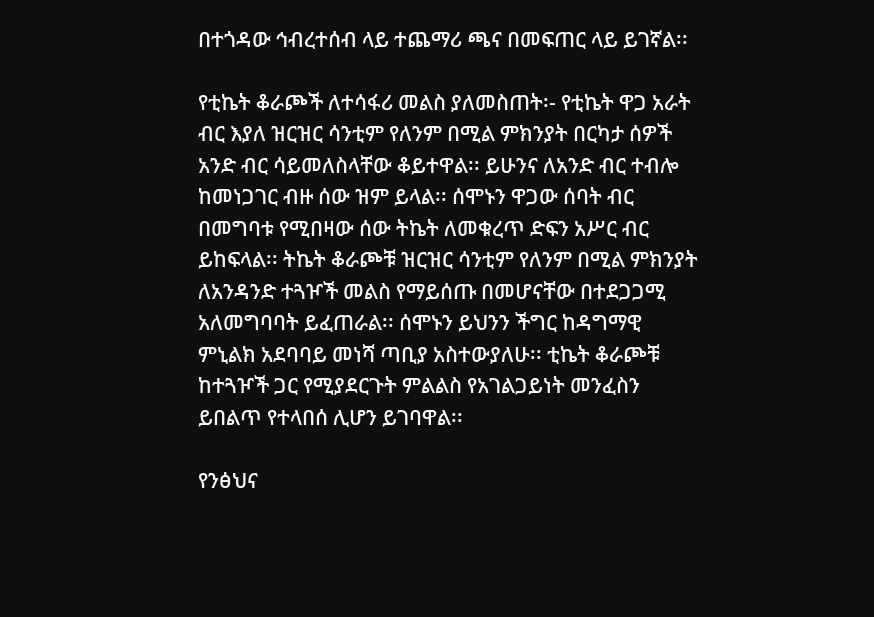በተጎዳው ኅብረተሰብ ላይ ተጨማሪ ጫና በመፍጠር ላይ ይገኛል፡፡

የቲኬት ቆራጮች ለተሳፋሪ መልስ ያለመስጠት፡- የቲኬት ዋጋ አራት ብር እያለ ዝርዝር ሳንቲም የለንም በሚል ምክንያት በርካታ ሰዎች አንድ ብር ሳይመለስላቸው ቆይተዋል፡፡ ይሁንና ለአንድ ብር ተብሎ ከመነጋገር ብዙ ሰው ዝም ይላል፡፡ ሰሞኑን ዋጋው ሰባት ብር በመግባቱ የሚበዛው ሰው ትኬት ለመቁረጥ ድፍን አሥር ብር ይከፍላል፡፡ ትኬት ቆራጮቹ ዝርዝር ሳንቲም የለንም በሚል ምክንያት ለአንዳንድ ተጓዦች መልስ የማይሰጡ በመሆናቸው በተደጋጋሚ አለመግባባት ይፈጠራል፡፡ ሰሞኑን ይህንን ችግር ከዳግማዊ ምኒልክ አደባባይ መነሻ ጣቢያ አስተውያለሁ፡፡ ቲኬት ቆራጮቹ ከተጓዦች ጋር የሚያደርጉት ምልልስ የአገልጋይነት መንፈስን ይበልጥ የተላበሰ ሊሆን ይገባዋል፡፡

የንፅህና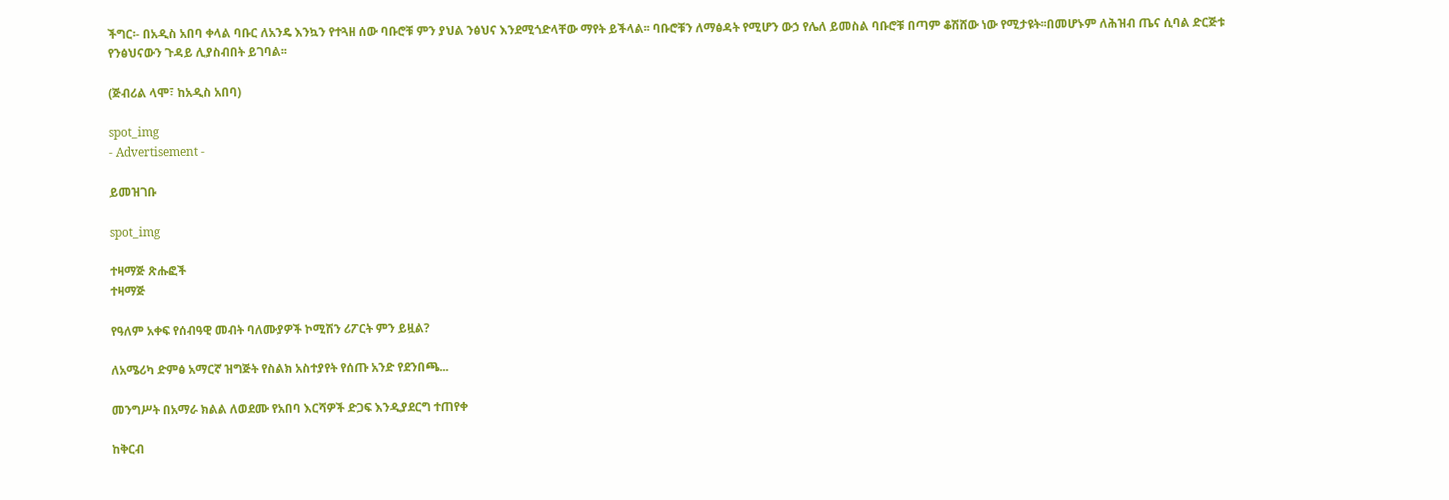ችግር፡- በአዲስ አበባ ቀላል ባቡር ለአንዴ እንኳን የተጓዘ ሰው ባቡሮቹ ምን ያህል ንፅህና እንደሚጎድላቸው ማየት ይችላል፡፡ ባቡሮቹን ለማፅዳት የሚሆን ውኃ የሌለ ይመስል ባቡሮቹ በጣም ቆሽሸው ነው የሚታዩት፡፡በመሆኑም ለሕዝብ ጤና ሲባል ድርጅቱ የንፅህናውን ጉዳይ ሊያስብበት ይገባል፡፡

(ጅብሪል ላሞ፣ ከአዲስ አበባ)

spot_img
- Advertisement -

ይመዝገቡ

spot_img

ተዛማጅ ጽሑፎች
ተዛማጅ

የዓለም አቀፍ የሰብዓዊ መብት ባለሙያዎች ኮሚሽን ሪፖርት ምን ይዟል?

ለአሜሪካ ድምፅ አማርኛ ዝግጅት የስልክ አስተያየት የሰጡ አንድ የደንበጫ...

መንግሥት በአማራ ክልል ለወደሙ የአበባ እርሻዎች ድጋፍ እንዲያደርግ ተጠየቀ

ከቅርብ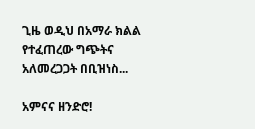ጊዜ ወዲህ በአማራ ክልል የተፈጠረው ግጭትና አለመረጋጋት በቢዝነስ...

አምናና ዘንድሮ!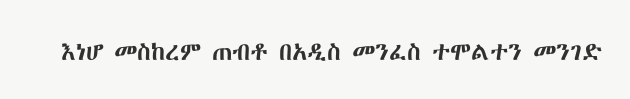እነሆ መስከረም ጠብቶ በአዲስ መንፈስ ተሞልተን መንገድ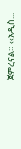ጀምረናል። ‹‹አዲስ...